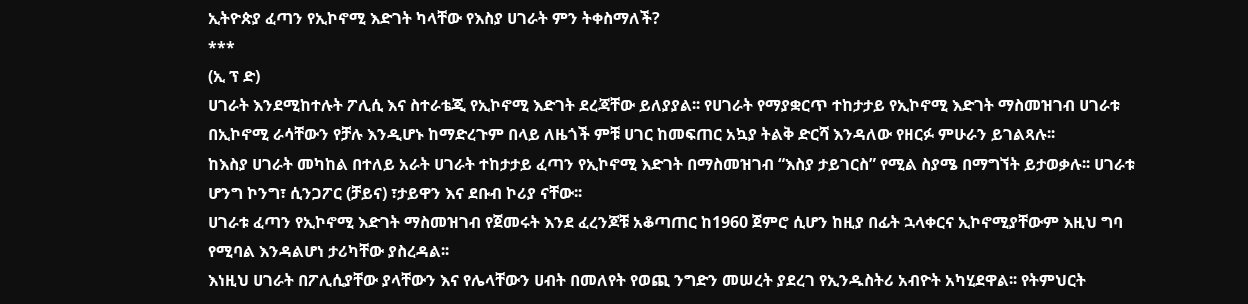ኢትዮጵያ ፈጣን የኢኮኖሚ እድገት ካላቸው የእስያ ሀገራት ምን ትቀስማለች?
***
(ኢ ፕ ድ)
ሀገራት እንደሚከተሉት ፖሊሲ እና ስተራቴጂ የኢኮኖሚ እድገት ደረጃቸው ይለያያል፡፡ የሀገራት የማያቋርጥ ተከታታይ የኢኮኖሚ እድገት ማስመዝገብ ሀገራቱ በኢኮኖሚ ራሳቸውን የቻሉ እንዲሆኑ ከማድረጉም በላይ ለዜጎች ምቹ ሀገር ከመፍጠር አኳያ ትልቅ ድርሻ እንዳለው የዘርፉ ምሁራን ይገልጻሉ፡፡
ከእስያ ሀገራት መካከል በተለይ አራት ሀገራት ተከታታይ ፈጣን የኢኮኖሚ እድገት በማስመዝገብ “እስያ ታይገርስ” የሚል ስያሜ በማግኘት ይታወቃሉ፡፡ ሀገራቱ ሆንግ ኮንግ፣ ሲንጋፖር (ቻይና) ፣ታይዋን እና ደቡብ ኮሪያ ናቸው፡፡
ሀገራቱ ፈጣን የኢኮኖሚ እድገት ማስመዝገብ የጀመሩት እንደ ፈረንጆቹ አቆጣጠር ከ1960 ጀምሮ ሲሆን ከዚያ በፊት ኋላቀርና ኢኮኖሚያቸውም እዚህ ግባ የሚባል እንዳልሆነ ታሪካቸው ያስረዳል፡፡
እነዚህ ሀገራት በፖሊሲያቸው ያላቸውን እና የሌላቸውን ሀብት በመለየት የወጪ ንግድን መሠረት ያደረገ የኢንዱስትሪ አብዮት አካሂደዋል፡፡ የትምህርት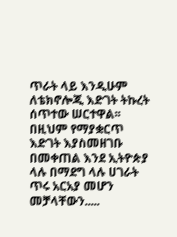ጥራት ላይ እንዲሁም ለቴክኖሎጂ እድገት ትኩረት ሰጥተው ሠርተዋል፡፡ በዚህም የማያቋርጥ እድገት እያስመዘገቡ በመቀጠል እንደ ኢትዮጵያ ላሉ በማደግ ላሉ ሀገራት ጥሩ አርአያ መሆን መቻላቸውን.....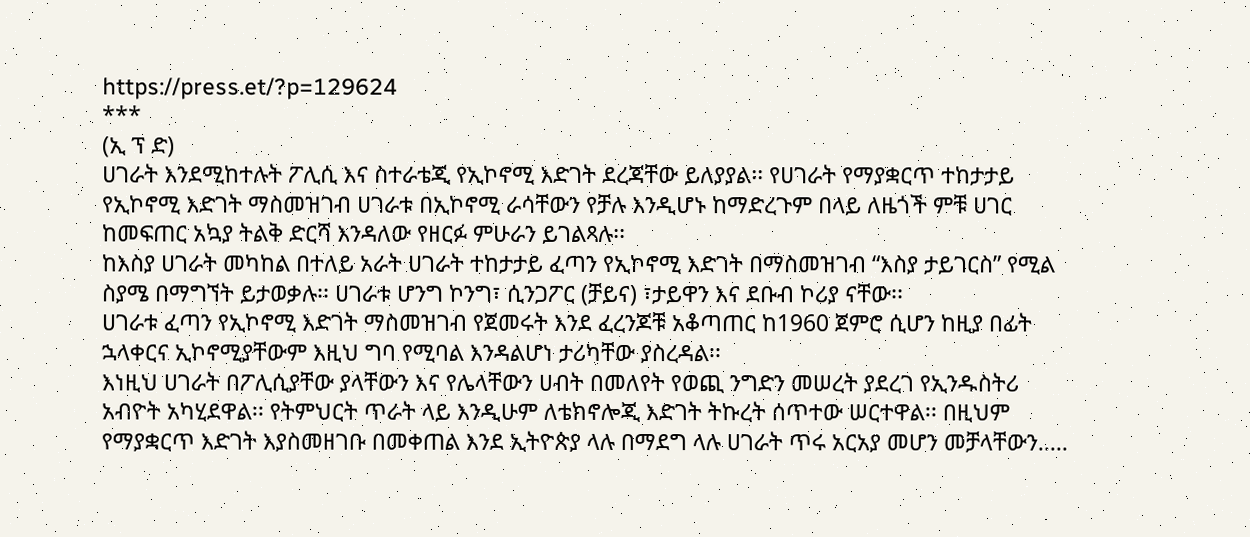https://press.et/?p=129624
***
(ኢ ፕ ድ)
ሀገራት እንደሚከተሉት ፖሊሲ እና ስተራቴጂ የኢኮኖሚ እድገት ደረጃቸው ይለያያል፡፡ የሀገራት የማያቋርጥ ተከታታይ የኢኮኖሚ እድገት ማስመዝገብ ሀገራቱ በኢኮኖሚ ራሳቸውን የቻሉ እንዲሆኑ ከማድረጉም በላይ ለዜጎች ምቹ ሀገር ከመፍጠር አኳያ ትልቅ ድርሻ እንዳለው የዘርፉ ምሁራን ይገልጻሉ፡፡
ከእስያ ሀገራት መካከል በተለይ አራት ሀገራት ተከታታይ ፈጣን የኢኮኖሚ እድገት በማስመዝገብ “እስያ ታይገርስ” የሚል ስያሜ በማግኘት ይታወቃሉ፡፡ ሀገራቱ ሆንግ ኮንግ፣ ሲንጋፖር (ቻይና) ፣ታይዋን እና ደቡብ ኮሪያ ናቸው፡፡
ሀገራቱ ፈጣን የኢኮኖሚ እድገት ማስመዝገብ የጀመሩት እንደ ፈረንጆቹ አቆጣጠር ከ1960 ጀምሮ ሲሆን ከዚያ በፊት ኋላቀርና ኢኮኖሚያቸውም እዚህ ግባ የሚባል እንዳልሆነ ታሪካቸው ያስረዳል፡፡
እነዚህ ሀገራት በፖሊሲያቸው ያላቸውን እና የሌላቸውን ሀብት በመለየት የወጪ ንግድን መሠረት ያደረገ የኢንዱስትሪ አብዮት አካሂደዋል፡፡ የትምህርት ጥራት ላይ እንዲሁም ለቴክኖሎጂ እድገት ትኩረት ሰጥተው ሠርተዋል፡፡ በዚህም የማያቋርጥ እድገት እያስመዘገቡ በመቀጠል እንደ ኢትዮጵያ ላሉ በማደግ ላሉ ሀገራት ጥሩ አርአያ መሆን መቻላቸውን.....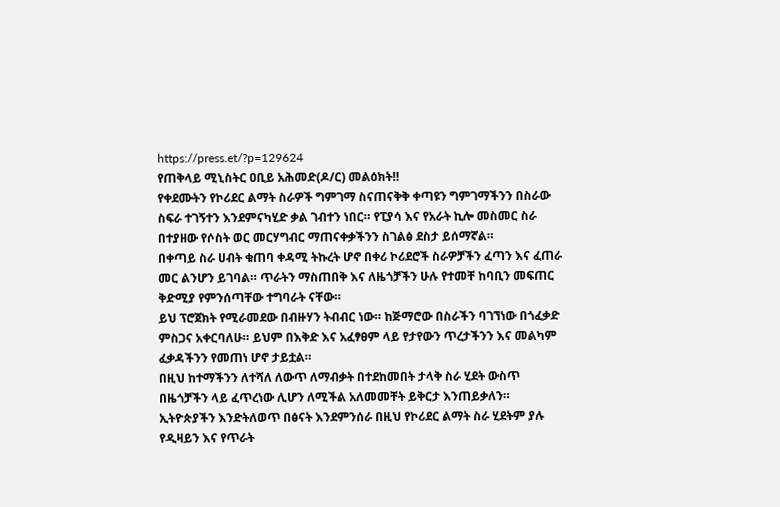https://press.et/?p=129624
የጠቅላይ ሚኒስትር ዐቢይ አሕመድ(ዶ/ር) መልዕክት‼
የቀደሙትን የኮሪደር ልማት ስራዎች ግምገማ ስናጠናቅቅ ቀጣዩን ግምገማችንን በስራው ስፍራ ተገኝተን እንደምናካሂድ ቃል ገብተን ነበር። የፒያሳ እና የአራት ኪሎ መስመር ስራ በተያዘው የሶስት ወር መርሃግብር ማጠናቀቃችንን ስገልፅ ደስታ ይሰማኛል።
በቀጣይ ስራ ሀብት ቁጠባ ቀዳሚ ትኩረት ሆኖ በቀሪ ኮሪደሮች ስራዎቻችን ፈጣን እና ፈጠራ መር ልንሆን ይገባል። ጥራትን ማስጠበቅ እና ለዜጎቻችን ሁሉ የተመቸ ከባቢን መፍጠር ቅድሚያ የምንሰጣቸው ተግባራት ናቸው።
ይህ ፕሮጀክት የሚራመደው በብዙሃን ትብብር ነው። ከጅማሮው በስራችን ባገኘነው በጎፈቃድ ምስጋና አቀርባለሁ። ይህም በእቅድ እና አፈፃፀም ላይ የታየውን ጥረታችንን እና መልካም ፈቃዳችንን የመጠነ ሆኖ ታይቷል።
በዚህ ከተማችንን ለተሻለ ለውጥ ለማብቃት በተደከመበት ታላቅ ስራ ሂደት ውስጥ በዜጎቻችን ላይ ፈጥረነው ሊሆን ለሚችል አለመመቸት ይቅርታ እንጠይቃለን። ኢትዮጵያችን እንድትለወጥ በፅናት እንደምንሰራ በዚህ የኮሪደር ልማት ስራ ሂደትም ያሉ የዲዛይን እና የጥራት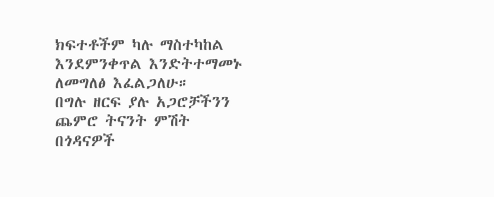ክፍተቶችም ካሉ ማስተካከል እንደምንቀጥል እንድትተማመኑ ለመግለፅ እፈልጋለሁ።
በግሉ ዘርፍ ያሉ አጋሮቻችንን ጨምሮ ትናንት ምሽት በጎዳናዎች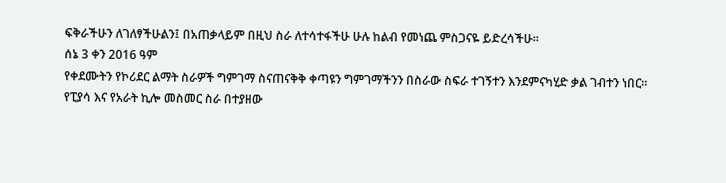ፍቅራችሁን ለገለፃችሁልን፤ በአጠቃላይም በዚህ ስራ ለተሳተፋችሁ ሁሉ ከልብ የመነጨ ምስጋናዬ ይድረሳችሁ።
ሰኔ 3 ቀን 2016 ዓም
የቀደሙትን የኮሪደር ልማት ስራዎች ግምገማ ስናጠናቅቅ ቀጣዩን ግምገማችንን በስራው ስፍራ ተገኝተን እንደምናካሂድ ቃል ገብተን ነበር። የፒያሳ እና የአራት ኪሎ መስመር ስራ በተያዘው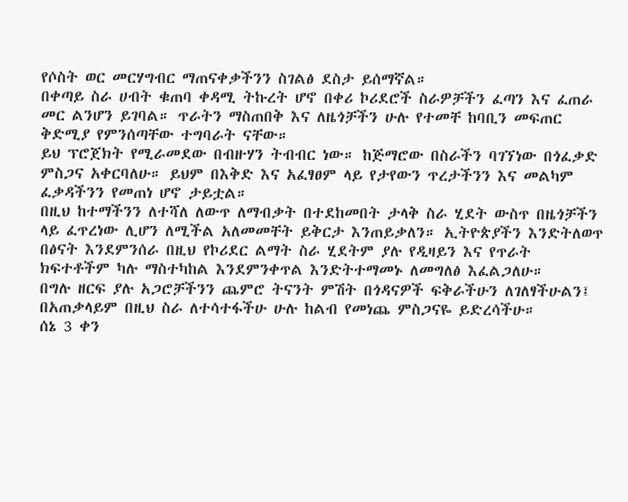የሶስት ወር መርሃግብር ማጠናቀቃችንን ስገልፅ ደስታ ይሰማኛል።
በቀጣይ ስራ ሀብት ቁጠባ ቀዳሚ ትኩረት ሆኖ በቀሪ ኮሪደሮች ስራዎቻችን ፈጣን እና ፈጠራ መር ልንሆን ይገባል። ጥራትን ማስጠበቅ እና ለዜጎቻችን ሁሉ የተመቸ ከባቢን መፍጠር ቅድሚያ የምንሰጣቸው ተግባራት ናቸው።
ይህ ፕሮጀክት የሚራመደው በብዙሃን ትብብር ነው። ከጅማሮው በስራችን ባገኘነው በጎፈቃድ ምስጋና አቀርባለሁ። ይህም በእቅድ እና አፈፃፀም ላይ የታየውን ጥረታችንን እና መልካም ፈቃዳችንን የመጠነ ሆኖ ታይቷል።
በዚህ ከተማችንን ለተሻለ ለውጥ ለማብቃት በተደከመበት ታላቅ ስራ ሂደት ውስጥ በዜጎቻችን ላይ ፈጥረነው ሊሆን ለሚችል አለመመቸት ይቅርታ እንጠይቃለን። ኢትዮጵያችን እንድትለወጥ በፅናት እንደምንሰራ በዚህ የኮሪደር ልማት ስራ ሂደትም ያሉ የዲዛይን እና የጥራት ክፍተቶችም ካሉ ማስተካከል እንደምንቀጥል እንድትተማመኑ ለመግለፅ እፈልጋለሁ።
በግሉ ዘርፍ ያሉ አጋሮቻችንን ጨምሮ ትናንት ምሽት በጎዳናዎች ፍቅራችሁን ለገለፃችሁልን፤ በአጠቃላይም በዚህ ስራ ለተሳተፋችሁ ሁሉ ከልብ የመነጨ ምስጋናዬ ይድረሳችሁ።
ሰኔ 3 ቀን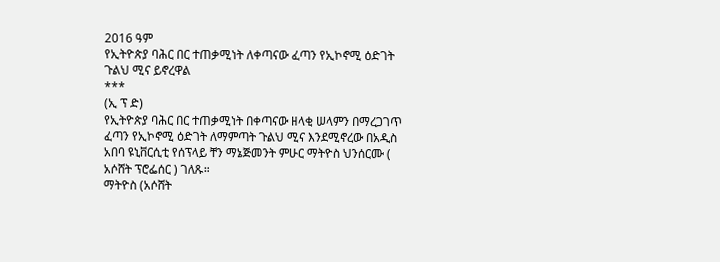2016 ዓም
የኢትዮጵያ ባሕር በር ተጠቃሚነት ለቀጣናው ፈጣን የኢኮኖሚ ዕድገት ጉልህ ሚና ይኖረዋል
***
(ኢ ፕ ድ)
የኢትዮጵያ ባሕር በር ተጠቃሚነት በቀጣናው ዘላቂ ሠላምን በማረጋገጥ ፈጣን የኢኮኖሚ ዕድገት ለማምጣት ጉልህ ሚና እንደሚኖረው በአዲስ አበባ ዩኒቨርሲቲ የሰፕላይ ቸን ማኔጅመንት ምሁር ማትዮስ ህንሰርሙ ( አሶሸት ፕሮፌሰር ) ገለጹ።
ማትዮስ (አሶሸት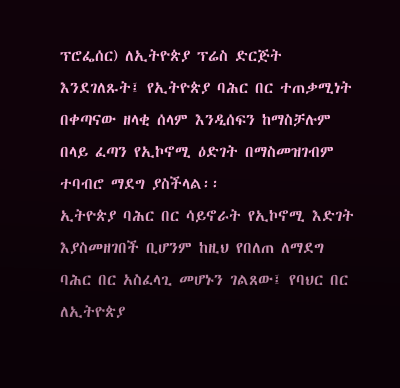ፕሮፌሰር) ለኢትዮጵያ ፕሬስ ድርጅት እንደገለጹት፤ የኢትዮጵያ ባሕር በር ተጠቃሚነት በቀጣናው ዘላቂ ሰላም እንዲሰፍን ከማስቻሉም በላይ ፈጣን የኢኮኖሚ ዕድገት በማስመዝገብም ተባብሮ ማደግ ያስችላል፡፡
ኢትዮጵያ ባሕር በር ሳይኖራት የኢኮኖሚ እድገት እያስመዘገበች ቢሆንም ከዚህ የበለጠ ለማደግ ባሕር በር አስፈላጊ መሆኑን ገልጸው፤ የባህር በር ለኢትዮጵያ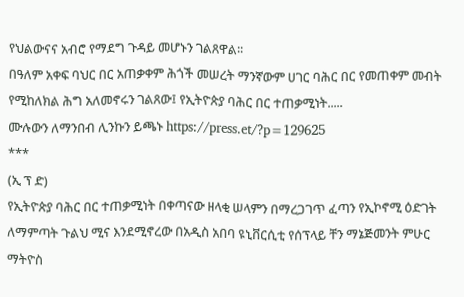የህልውናና አብሮ የማደግ ጉዳይ መሆኑን ገልጸዋል፡፡
በዓለም አቀፍ ባህር በር አጠቃቀም ሕጎች መሠረት ማንኛውም ሀገር ባሕር በር የመጠቀም መብት የሚከለክል ሕግ አለመኖሩን ገልጸው፤ የኢትዮጵያ ባሕር በር ተጠቃሚነት.....
ሙሉውን ለማንበብ ሊንኩን ይጫኑ https://press.et/?p=129625
***
(ኢ ፕ ድ)
የኢትዮጵያ ባሕር በር ተጠቃሚነት በቀጣናው ዘላቂ ሠላምን በማረጋገጥ ፈጣን የኢኮኖሚ ዕድገት ለማምጣት ጉልህ ሚና እንደሚኖረው በአዲስ አበባ ዩኒቨርሲቲ የሰፕላይ ቸን ማኔጅመንት ምሁር ማትዮስ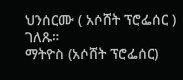ህንሰርሙ ( አሶሸት ፕሮፌሰር ) ገለጹ።
ማትዮስ (አሶሸት ፕሮፌሰር)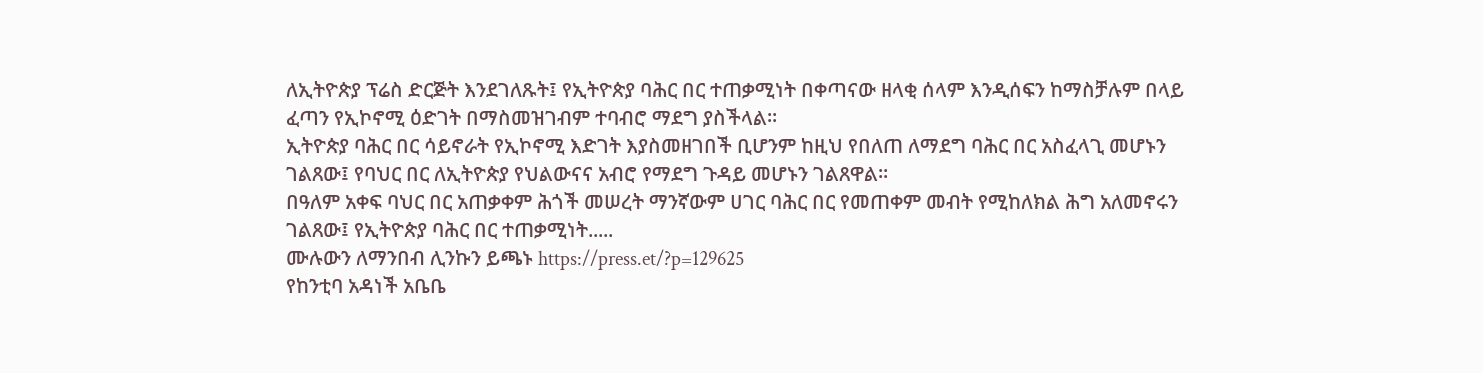ለኢትዮጵያ ፕሬስ ድርጅት እንደገለጹት፤ የኢትዮጵያ ባሕር በር ተጠቃሚነት በቀጣናው ዘላቂ ሰላም እንዲሰፍን ከማስቻሉም በላይ ፈጣን የኢኮኖሚ ዕድገት በማስመዝገብም ተባብሮ ማደግ ያስችላል፡፡
ኢትዮጵያ ባሕር በር ሳይኖራት የኢኮኖሚ እድገት እያስመዘገበች ቢሆንም ከዚህ የበለጠ ለማደግ ባሕር በር አስፈላጊ መሆኑን ገልጸው፤ የባህር በር ለኢትዮጵያ የህልውናና አብሮ የማደግ ጉዳይ መሆኑን ገልጸዋል፡፡
በዓለም አቀፍ ባህር በር አጠቃቀም ሕጎች መሠረት ማንኛውም ሀገር ባሕር በር የመጠቀም መብት የሚከለክል ሕግ አለመኖሩን ገልጸው፤ የኢትዮጵያ ባሕር በር ተጠቃሚነት.....
ሙሉውን ለማንበብ ሊንኩን ይጫኑ https://press.et/?p=129625
የከንቲባ አዳነች አቤቤ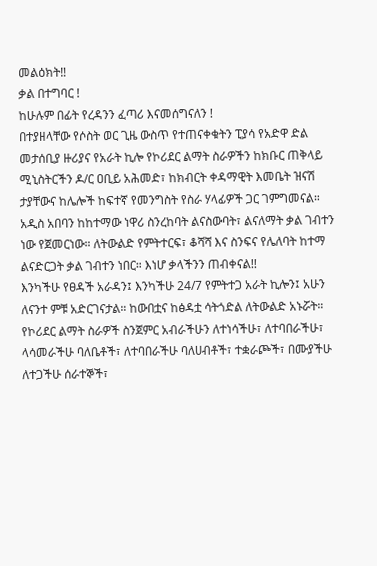መልዕክት‼
ቃል በተግባር !
ከሁሉም በፊት የረዳንን ፈጣሪ እናመሰግናለን !
በተያዘላቸው የሶስት ወር ጊዜ ውስጥ የተጠናቀቁትን ፒያሳ የአድዋ ድል መታሰቢያ ዙሪያና የአራት ኪሎ የኮሪደር ልማት ስራዎችን ከክቡር ጠቅላይ ሚኒስትርችን ዶ/ር ዐቢይ አሕመድ፣ ከክብርት ቀዳማዊት እመቤት ዝናሽ ታያቸውና ከሌሎች ከፍተኛ የመንግስት የስራ ሃላፊዎች ጋር ገምግመናል።
አዲስ አበባን ከከተማው ነዋሪ ስንረከባት ልናስውባት፣ ልናለማት ቃል ገብተን ነው የጀመርነው። ለትውልድ የምትተርፍ፣ ቆሻሻ እና ስንፍና የሌለባት ከተማ ልናድርጋት ቃል ገብተን ነበር። እነሆ ቃላችንን ጠብቀናል!!
እንካችሁ የፀዳች አራዳን፤ እንካችሁ 24/7 የምትተጋ አራት ኪሎን፤ አሁን ለናንተ ምቹ አድርገናታል። ከውበቷና ከፅዳቷ ሳትጎድል ለትውልድ አኑሯት።
የኮሪደር ልማት ስራዎች ስንጀምር አብራችሁን ለተነሳችሁ፣ ለተባበራችሁ፣ ላሳመራችሁ ባለቤቶች፣ ለተባበራችሁ ባለሀብቶች፣ ተቋራጮች፣ በሙያችሁ ለተጋችሁ ሰራተኞች፣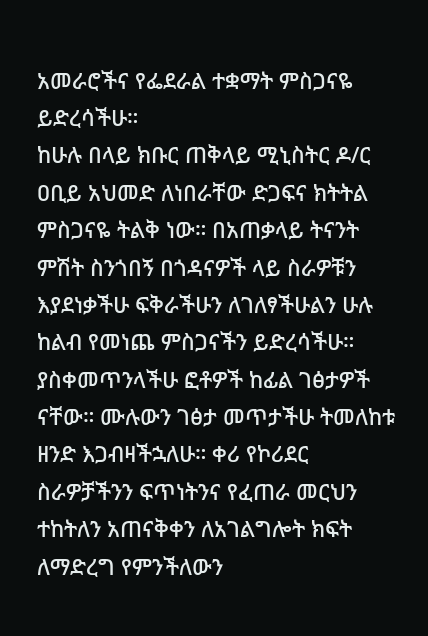አመራሮችና የፌደራል ተቋማት ምስጋናዬ ይድረሳችሁ።
ከሁሉ በላይ ክቡር ጠቅላይ ሚኒስትር ዶ/ር ዐቢይ አህመድ ለነበራቸው ድጋፍና ክትትል ምስጋናዬ ትልቅ ነው። በአጠቃላይ ትናንት ምሽት ስንጎበኝ በጎዳናዎች ላይ ስራዎቹን እያደነቃችሁ ፍቅራችሁን ለገለፃችሁልን ሁሉ ከልብ የመነጨ ምስጋናችን ይድረሳችሁ።
ያስቀመጥንላችሁ ፎቶዎች ከፊል ገፅታዎች ናቸው። ሙሉውን ገፅታ መጥታችሁ ትመለከቱ ዘንድ እጋብዛችኋለሁ። ቀሪ የኮሪደር ስራዎቻችንን ፍጥነትንና የፈጠራ መርህን ተከትለን አጠናቅቀን ለአገልግሎት ክፍት ለማድረግ የምንችለውን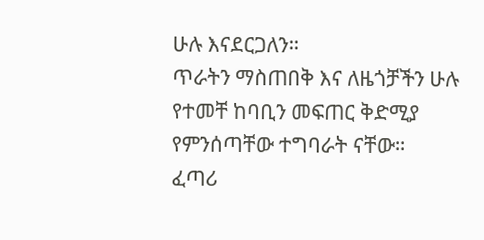ሁሉ እናደርጋለን።
ጥራትን ማስጠበቅ እና ለዜጎቻችን ሁሉ የተመቸ ከባቢን መፍጠር ቅድሚያ የምንሰጣቸው ተግባራት ናቸው።
ፈጣሪ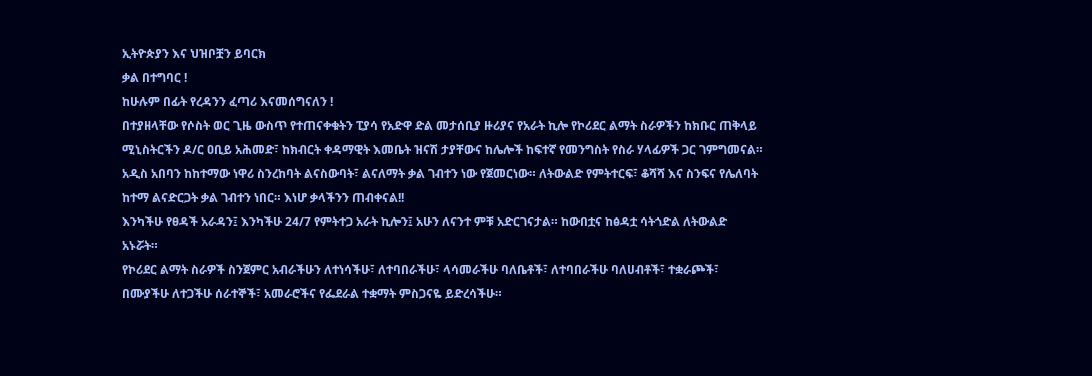ኢትዮጵያን እና ህዝቦቿን ይባርክ
ቃል በተግባር !
ከሁሉም በፊት የረዳንን ፈጣሪ እናመሰግናለን !
በተያዘላቸው የሶስት ወር ጊዜ ውስጥ የተጠናቀቁትን ፒያሳ የአድዋ ድል መታሰቢያ ዙሪያና የአራት ኪሎ የኮሪደር ልማት ስራዎችን ከክቡር ጠቅላይ ሚኒስትርችን ዶ/ር ዐቢይ አሕመድ፣ ከክብርት ቀዳማዊት እመቤት ዝናሽ ታያቸውና ከሌሎች ከፍተኛ የመንግስት የስራ ሃላፊዎች ጋር ገምግመናል።
አዲስ አበባን ከከተማው ነዋሪ ስንረከባት ልናስውባት፣ ልናለማት ቃል ገብተን ነው የጀመርነው። ለትውልድ የምትተርፍ፣ ቆሻሻ እና ስንፍና የሌለባት ከተማ ልናድርጋት ቃል ገብተን ነበር። እነሆ ቃላችንን ጠብቀናል!!
እንካችሁ የፀዳች አራዳን፤ እንካችሁ 24/7 የምትተጋ አራት ኪሎን፤ አሁን ለናንተ ምቹ አድርገናታል። ከውበቷና ከፅዳቷ ሳትጎድል ለትውልድ አኑሯት።
የኮሪደር ልማት ስራዎች ስንጀምር አብራችሁን ለተነሳችሁ፣ ለተባበራችሁ፣ ላሳመራችሁ ባለቤቶች፣ ለተባበራችሁ ባለሀብቶች፣ ተቋራጮች፣ በሙያችሁ ለተጋችሁ ሰራተኞች፣ አመራሮችና የፌደራል ተቋማት ምስጋናዬ ይድረሳችሁ።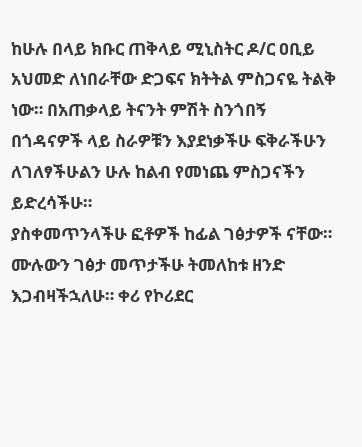ከሁሉ በላይ ክቡር ጠቅላይ ሚኒስትር ዶ/ር ዐቢይ አህመድ ለነበራቸው ድጋፍና ክትትል ምስጋናዬ ትልቅ ነው። በአጠቃላይ ትናንት ምሽት ስንጎበኝ በጎዳናዎች ላይ ስራዎቹን እያደነቃችሁ ፍቅራችሁን ለገለፃችሁልን ሁሉ ከልብ የመነጨ ምስጋናችን ይድረሳችሁ።
ያስቀመጥንላችሁ ፎቶዎች ከፊል ገፅታዎች ናቸው። ሙሉውን ገፅታ መጥታችሁ ትመለከቱ ዘንድ እጋብዛችኋለሁ። ቀሪ የኮሪደር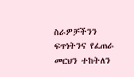ስራዎቻችንን ፍጥነትንና የፈጠራ መርህን ተከትለን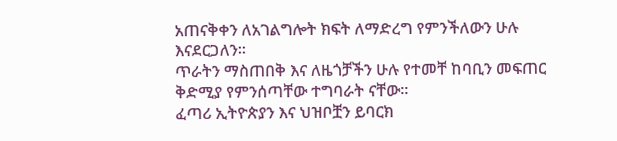አጠናቅቀን ለአገልግሎት ክፍት ለማድረግ የምንችለውን ሁሉ እናደርጋለን።
ጥራትን ማስጠበቅ እና ለዜጎቻችን ሁሉ የተመቸ ከባቢን መፍጠር ቅድሚያ የምንሰጣቸው ተግባራት ናቸው።
ፈጣሪ ኢትዮጵያን እና ህዝቦቿን ይባርክ